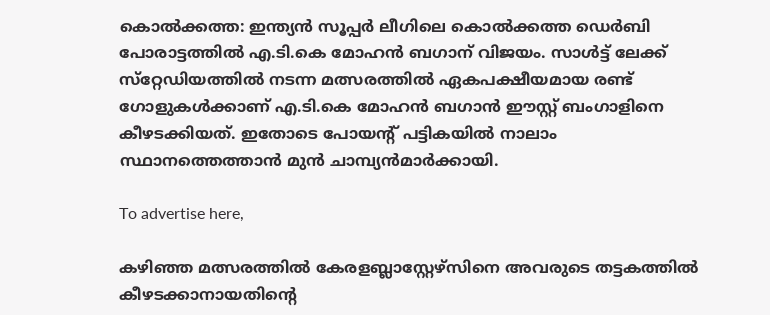കൊല്‍ക്കത്ത: ഇന്ത്യന്‍ സൂപ്പര്‍ ലീഗിലെ കൊല്‍ക്കത്ത ഡെര്‍ബി പോരാട്ടത്തില്‍ എ.ടി.കെ മോഹന്‍ ബഗാന് വിജയം. സാള്‍ട്ട് ലേക്ക് സ്‌റ്റേഡിയത്തില്‍ നടന്ന മത്സരത്തില്‍ ഏകപക്ഷീയമായ രണ്ട് ഗോളുകള്‍ക്കാണ് എ.ടി.കെ മോഹന്‍ ബഗാന്‍ ഈസ്റ്റ് ബംഗാളിനെ കീഴടക്കിയത്. ഇതോടെ പോയന്റ് പട്ടികയില്‍ നാലാം സ്ഥാനത്തെത്താന്‍ മുന്‍ ചാമ്പ്യന്‍മാര്‍ക്കായി.

To advertise here,

കഴിഞ്ഞ മത്സരത്തില്‍ കേരളബ്ലാസ്റ്റേഴ്‌സിനെ അവരുടെ തട്ടകത്തില്‍ കീഴടക്കാനായതിന്റെ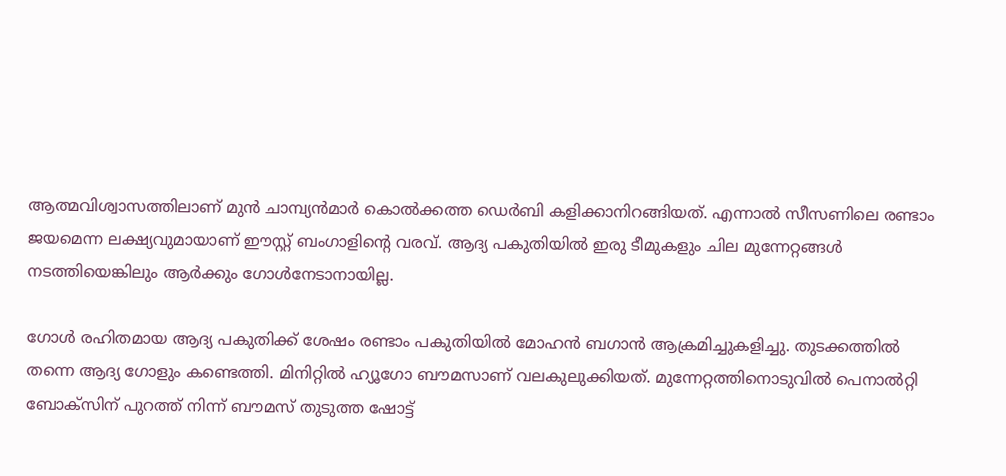ആത്മവിശ്വാസത്തിലാണ് മുന്‍ ചാമ്പ്യന്‍മാര്‍ കൊല്‍ക്കത്ത ഡെര്‍ബി കളിക്കാനിറങ്ങിയത്. എന്നാല്‍ സീസണിലെ രണ്ടാം ജയമെന്ന ലക്ഷ്യവുമായാണ് ഈസ്റ്റ് ബംഗാളിന്റെ വരവ്. ആദ്യ പകുതിയില്‍ ഇരു ടീമുകളും ചില മുന്നേറ്റങ്ങള്‍ നടത്തിയെങ്കിലും ആര്‍ക്കും ഗോള്‍നേടാനായില്ല.

ഗോള്‍ രഹിതമായ ആദ്യ പകുതിക്ക് ശേഷം രണ്ടാം പകുതിയില്‍ മോഹന്‍ ബഗാന്‍ ആക്രമിച്ചുകളിച്ചു. തുടക്കത്തില്‍ തന്നെ ആദ്യ ഗോളും കണ്ടെത്തി. മിനിറ്റില്‍ ഹ്യൂഗോ ബൗമസാണ് വലകുലുക്കിയത്. മുന്നേറ്റത്തിനൊടുവില്‍ പെനാല്‍റ്റി ബോക്‌സിന് പുറത്ത് നിന്ന് ബൗമസ് തുടുത്ത ഷോട്ട്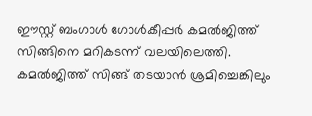ഈസ്റ്റ് ബംഗാള്‍ ഗോള്‍കീപ്പര്‍ കമല്‍ജിത്ത് സിങ്ങിനെ മറികടന്ന് വലയിലെത്തി. കമല്‍ജിത്ത് സിങ്ങ് തടയാന്‍ ശ്രമിച്ചെങ്കിലും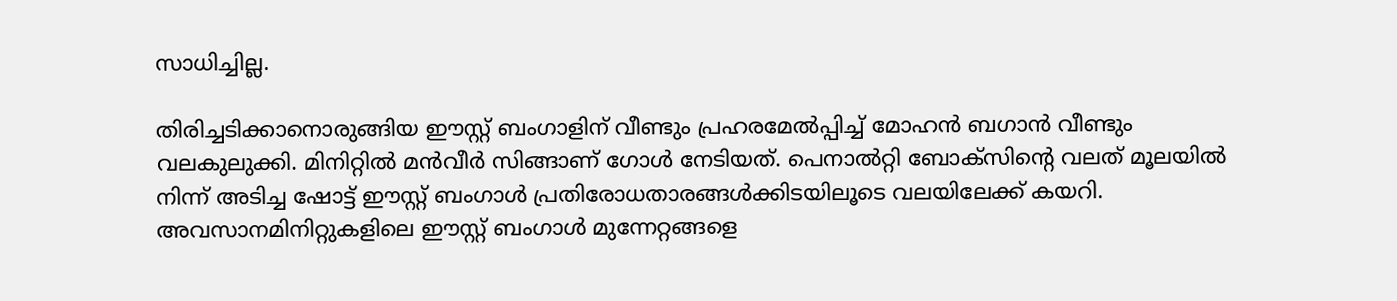സാധിച്ചില്ല.

തിരിച്ചടിക്കാനൊരുങ്ങിയ ഈസ്റ്റ് ബംഗാളിന് വീണ്ടും പ്രഹരമേല്‍പ്പിച്ച് മോഹന്‍ ബഗാന്‍ വീണ്ടും വലകുലുക്കി. മിനിറ്റില്‍ മന്‍വീര്‍ സിങ്ങാണ് ഗോള്‍ നേടിയത്. പെനാല്‍റ്റി ബോക്‌സിന്റെ വലത് മൂലയില്‍ നിന്ന് അടിച്ച ഷോട്ട് ഈസ്റ്റ് ബംഗാള്‍ പ്രതിരോധതാരങ്ങള്‍ക്കിടയിലൂടെ വലയിലേക്ക് കയറി. അവസാനമിനിറ്റുകളിലെ ഈസ്റ്റ് ബംഗാള്‍ മുന്നേറ്റങ്ങളെ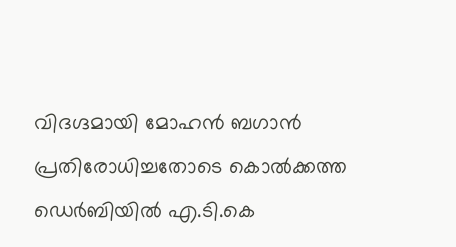വിദഗ്ദമായി മോഹന്‍ ബഗാന്‍ പ്രതിരോധിച്ചതോടെ കൊല്‍ക്കത്ത ഡെര്‍ബിയില്‍ എ.ടി.കെ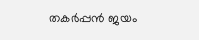തകര്‍പ്പന്‍ ജയം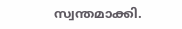സ്വന്തമാക്കി.